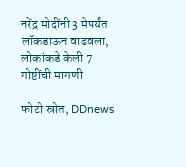नरेंद्र मोदींनी 3 मेपर्यंत लॉकडाऊन वाढवला, लोकांकडे केली 7 गोष्टींची मागणी

फोटो स्रोत, DDnews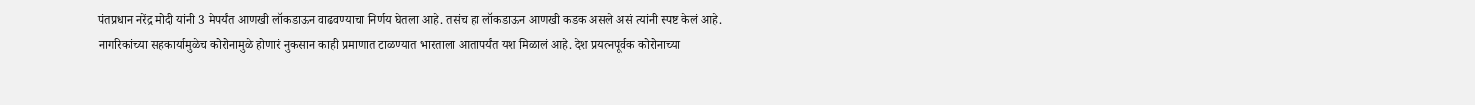पंतप्रधान नरेंद्र मोदी यांनी 3 मेपर्यंत आणखी लॉकडाऊन वाढवण्याचा निर्णय घेतला आहे. तसंच हा लॉकडाऊन आणखी कडक असले असं त्यांनी स्पष्ट केलं आहे.
नागरिकांच्या सहकार्यामुळेच कोरोनामुळे होणारं नुकसान काही प्रमाणात टाळण्यात भारताला आतापर्यंत यश मिळालं आहे. देश प्रयत्नपूर्वक कोरोनाच्या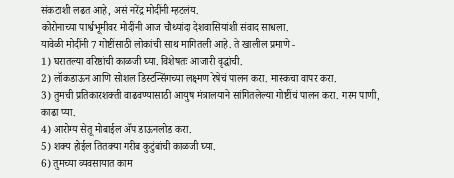संकटाशी लढत आहे, असं नरेंद्र मोदींनी म्हटलंय.
कोरोनाच्या पार्श्वभूमीवर मोदींनी आज चौथ्यांदा देशवासियांशी संवाद साधला.
यावेळी मोदींनी 7 गोष्टींसाठी लोकांची साथ मागितली आहे. ते खालील प्रमाणे -
1) घरातल्या वरिष्ठांची काळजी घ्या. विशेषतः आजारी वृद्धांची.
2) लॉकडाऊन आणि सोशल डिस्टन्सिंगच्या लक्ष्मण रेषेचं पालन करा. मास्कचा वापर करा.
3) तुमची प्रतिकारशक्ती वाढवण्यासाठी आयुष मंत्रालयाने सांगितलेल्या गोष्टींचं पालन करा. गरम पाणी, काढा प्या.
4) आरोग्य सेतू मोबाईल ॲप डाऊनलोड करा.
5) शक्य होईल तितक्या गरीब कुटुंबांची काळजी घ्या.
6) तुमच्या व्यवसायात काम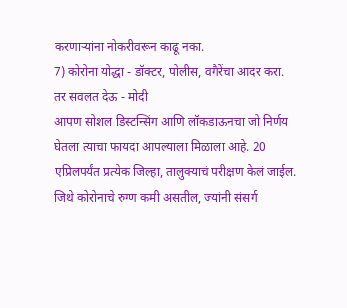करणाऱ्यांना नोकरीवरून काढू नका.
7) कोरोना योद्धा - डॉक्टर, पोलीस, वगैरेंचा आदर करा.
तर सवलत देऊ - मोदी
आपण सोशल डिस्टन्सिंग आणि लॉकडाऊनचा जो निर्णय घेतला त्याचा फायदा आपल्याला मिळाला आहे. 20 एप्रिलपर्यंत प्रत्येक जिल्हा, तालुक्याचं परीक्षण केलं जाईल. जिथे कोरोनाचे रुग्ण कमी असतील, ज्यांनी संसर्ग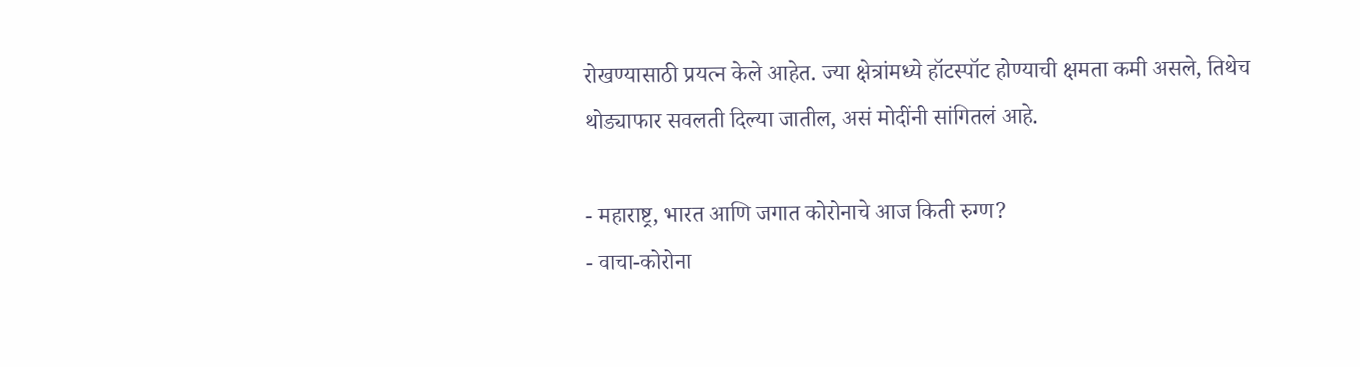रोखण्यासाठी प्रयत्न केले आहेत. ज्या क्षेत्रांमध्ये हॉटस्पॉट होण्याची क्षमता कमी असले, तिथेच थोड्याफार सवलती दिल्या जातील, असं मोदींनी सांगितलं आहे.

- महाराष्ट्र, भारत आणि जगात कोरोनाचे आज किती रुग्ण?
- वाचा-कोरोना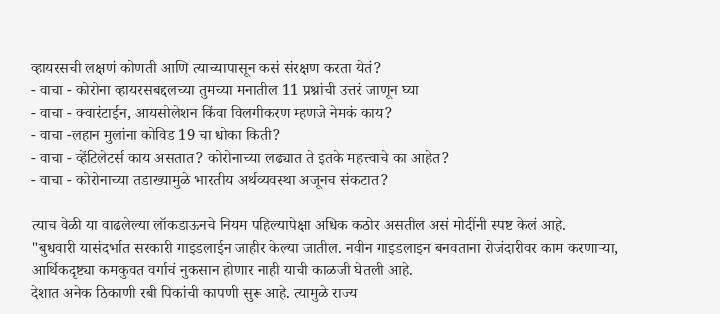व्हायरसची लक्षणं कोणती आणि त्याच्यापासून कसं संरक्षण करता येतं?
- वाचा - कोरोना व्हायरसबद्दलच्या तुमच्या मनातील 11 प्रश्नांची उत्तरं जाणून घ्या
- वाचा - क्वारंटाईन, आयसोलेशन किंवा विलगीकरण म्हणजे नेमकं काय?
- वाचा -लहान मुलांना कोविड 19 चा धोका किती?
- वाचा - व्हेंटिलेटर्स काय असतात? कोरोनाच्या लढ्यात ते इतके महत्त्वाचे का आहेत?
- वाचा - कोरोनाच्या तडाख्यामुळे भारतीय अर्थव्यवस्था अजूनच संकटात?

त्याच वेळी या वाढलेल्या लॉकडाऊनचे नियम पहिल्यापेक्षा अधिक कठोर असतील असं मोदींनी स्पष्ट केलं आहे.
"बुधवारी यासंदर्भात सरकारी गाइडलाईन जाहीर केल्या जातील. नवीन गाइडलाइन बनवताना रोजंदारीवर काम करणाऱ्या, आर्थिकदृष्ट्या कमकुवत वर्गाचं नुकसान होणार नाही याची काळजी घेतली आहे.
देशात अनेक ठिकाणी रबी पिकांची कापणी सुरू आहे. त्यामुळे राज्य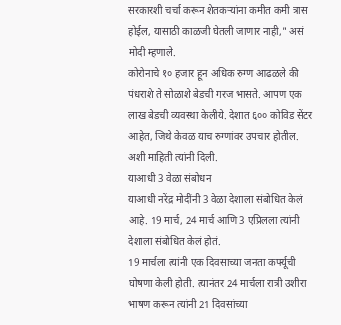सरकारशी चर्चा करून शेतकऱ्यांना कमीत कमी त्रास होईल, यासाठी काळजी घेतली जाणार नाही," असं मोदी म्हणाले.
कोरोनाचे १० हजार हून अधिक रुग्ण आढळले की पंधराशे ते सोळाशे बेडची गरज भासते. आपण एक लाख बेडची व्यवस्था केलीये. देशात ६०० कोविड सेंटर आहेत, जिथे केवळ याच रुग्णांवर उपचार होतील. अशी माहिती त्यांनी दिली.
याआधी 3 वेळा संबोधन
याआधी नरेंद्र मोदींनी 3 वेळा देशाला संबोधित केलं आहे. 19 मार्च, 24 मार्च आणि 3 एप्रिलला त्यांनी देशाला संबोधित केलं होतं.
19 मार्चला त्यांनी एक दिवसाच्या जनता कर्फ्यूची घोषणा केली होती. त्यानंतर 24 मार्चला रात्री उशीरा भाषण करून त्यांनी 21 दिवसांच्या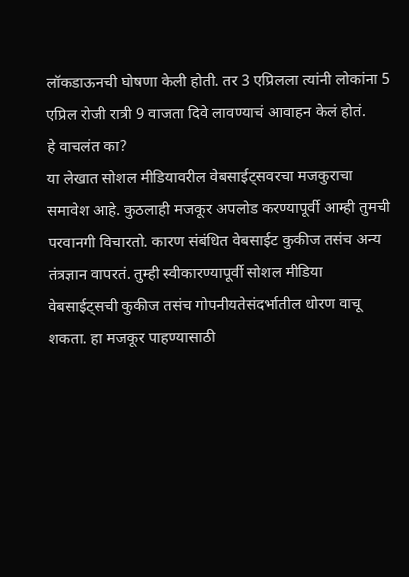लॉकडाऊनची घोषणा केली होती. तर 3 एप्रिलला त्यांनी लोकांना 5 एप्रिल रोजी रात्री 9 वाजता दिवे लावण्याचं आवाहन केलं होतं.
हे वाचलंत का?
या लेखात सोशल मीडियावरील वेबसाईट्सवरचा मजकुराचा समावेश आहे. कुठलाही मजकूर अपलोड करण्यापूर्वी आम्ही तुमची परवानगी विचारतो. कारण संबंधित वेबसाईट कुकीज तसंच अन्य तंत्रज्ञान वापरतं. तुम्ही स्वीकारण्यापूर्वी सोशल मीडिया वेबसाईट्सची कुकीज तसंच गोपनीयतेसंदर्भातील धोरण वाचू शकता. हा मजकूर पाहण्यासाठी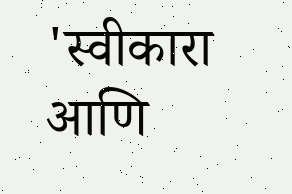'स्वीकारा आणि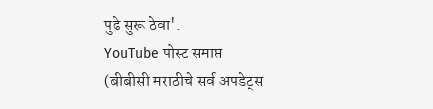पुढे सुरू ठेवा'.
YouTube पोस्ट समाप्त
(बीबीसी मराठीचे सर्व अपडेट्स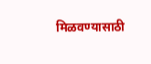मिळवण्यासाठी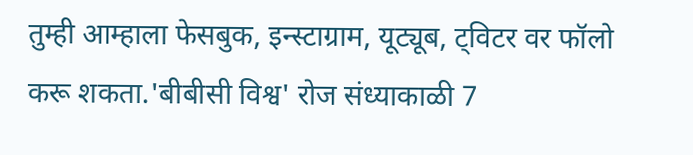तुम्ही आम्हाला फेसबुक, इन्स्टाग्राम, यूट्यूब, ट्विटर वर फॉलो करू शकता.'बीबीसी विश्व' रोज संध्याकाळी 7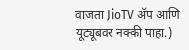वाजता JioTV ॲप आणि यूट्यूबवर नक्की पाहा.)